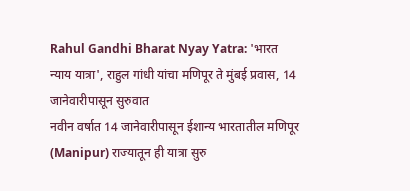Rahul Gandhi Bharat Nyay Yatra: 'भारत न्याय यात्रा', राहुल गांधी यांचा मणिपूर ते मुंबई प्रवास, 14 जानेवारीपासून सुरुवात
नवीन वर्षात 14 जानेवारीपासून ईशान्य भारतातील मणिपूर (Manipur) राज्यातून ही यात्रा सुरु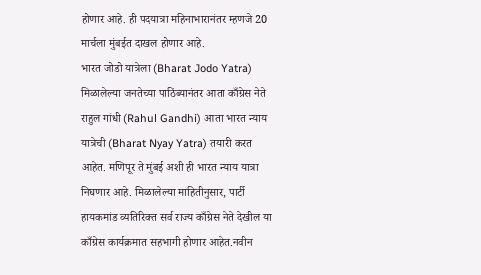होणार आहे. ही पदयात्रा महिनाभारानंतर म्हणजे 20 मार्चला मुंबईत दाखल होणार आहे.
भारत जोडो यात्रेला (Bharat Jodo Yatra) मिळालेल्या जनतेच्या पाठिंब्यानंतर आता काँग्रेस नेते राहुल गांधी (Rahul Gandhi) आता भारत न्याय यात्रेची (Bharat Nyay Yatra) तयारी करत आहेत. मणिपूर ते मुंबई अशी ही भारत न्याय यात्रा निघणार आहे. मिळालेल्या माहितीनुसार, पार्टी हायकमांड व्यतिरिक्त सर्व राज्य काँग्रेस नेते देखील या काँग्रेस कार्यक्रमात सहभागी होणार आहेत.नवीन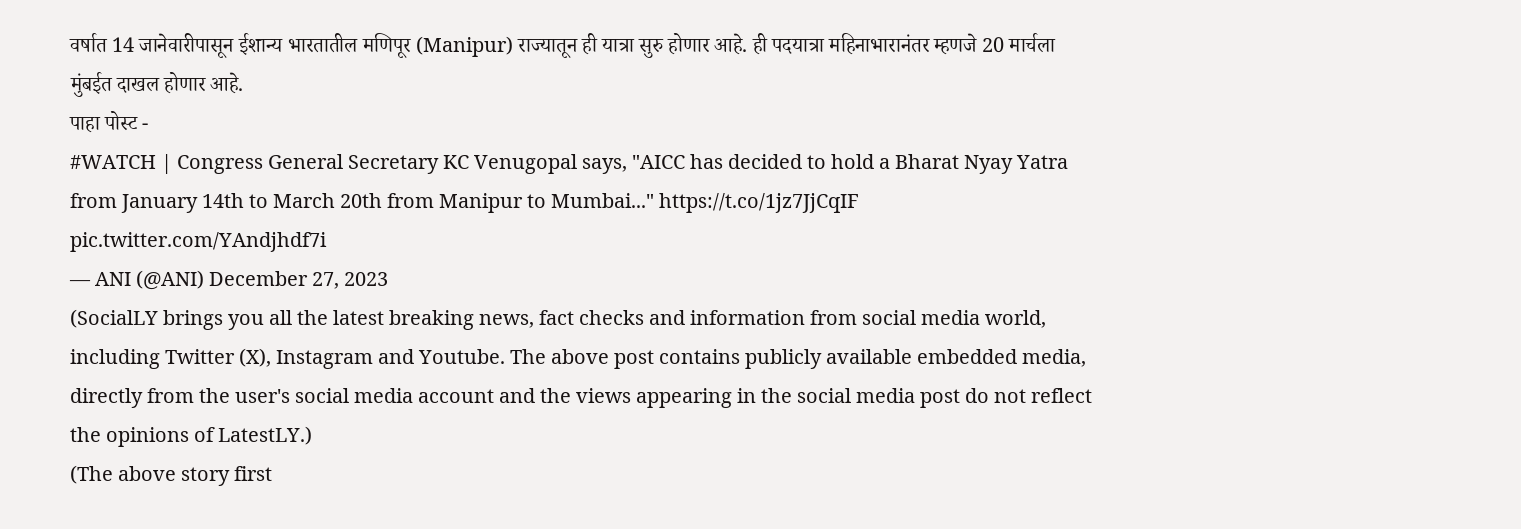वर्षात 14 जानेवारीपासून ईशान्य भारतातील मणिपूर (Manipur) राज्यातून ही यात्रा सुरु होणार आहे. ही पदयात्रा महिनाभारानंतर म्हणजे 20 मार्चला मुंबईत दाखल होणार आहे.
पाहा पोस्ट -
#WATCH | Congress General Secretary KC Venugopal says, "AICC has decided to hold a Bharat Nyay Yatra from January 14th to March 20th from Manipur to Mumbai..." https://t.co/1jz7JjCqIF pic.twitter.com/YAndjhdf7i
— ANI (@ANI) December 27, 2023
(SocialLY brings you all the latest breaking news, fact checks and information from social media world, including Twitter (X), Instagram and Youtube. The above post contains publicly available embedded media, directly from the user's social media account and the views appearing in the social media post do not reflect the opinions of LatestLY.)
(The above story first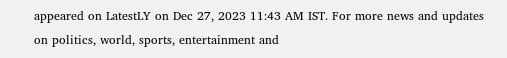appeared on LatestLY on Dec 27, 2023 11:43 AM IST. For more news and updates on politics, world, sports, entertainment and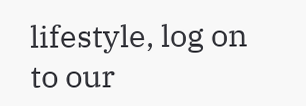lifestyle, log on to our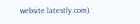website latestly.com).